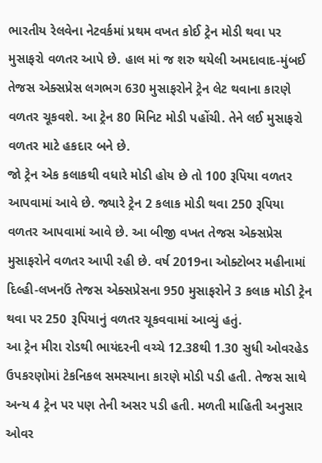ભારતીય રેલવેના નેટવર્કમાં પ્રથમ વખત કોઈ ટ્રેન મોડી થવા પર મુસાફરો વળતર આપે છે. હાલ માં જ શરુ થયેલી અમદાવાદ-મુંબઈ તેજસ એક્સપ્રેસ લગભગ 630 મુસાફરોને ટ્રેન લેટ થવાના કારણે વળતર ચૂકવશે. આ ટ્રેન 80 મિનિટ મોડી પહોંચી. તેને લઈ મુસાફરો વળતર માટે હકદાર બને છે.
જો ટ્રેન એક કલાકથી વધારે મોડી હોય છે તો 100 રૂપિયા વળતર આપવામાં આવે છે. જ્યારે ટ્રેન 2 કલાક મોડી થવા 250 રૂપિયા વળતર આપવામાં આવે છે. આ બીજી વખત તેજસ એક્સપ્રેસ મુસાફરોને વળતર આપી રહી છે. વર્ષ 2019ના ઓક્ટોબર મહીનામાં દિલ્હી-લખનઉં તેજસ એક્સપ્રેસના 950 મુસાફરોને 3 કલાક મોડી ટ્રેન થવા પર 250 રૂપિયાનું વળતર ચૂકવવામાં આવ્યું હતું.
આ ટ્રેન મીરા રોડથી ભાયંદરની વચ્ચે 12.38થી 1.30 સુધી ઓવરહેડ ઉપકરણોમાં ટેકનિકલ સમસ્યાના કારણે મોડી પડી હતી. તેજસ સાથે અન્ય 4 ટ્રેન પર પણ તેની અસર પડી હતી. મળતી માહિતી અનુસાર ઓવર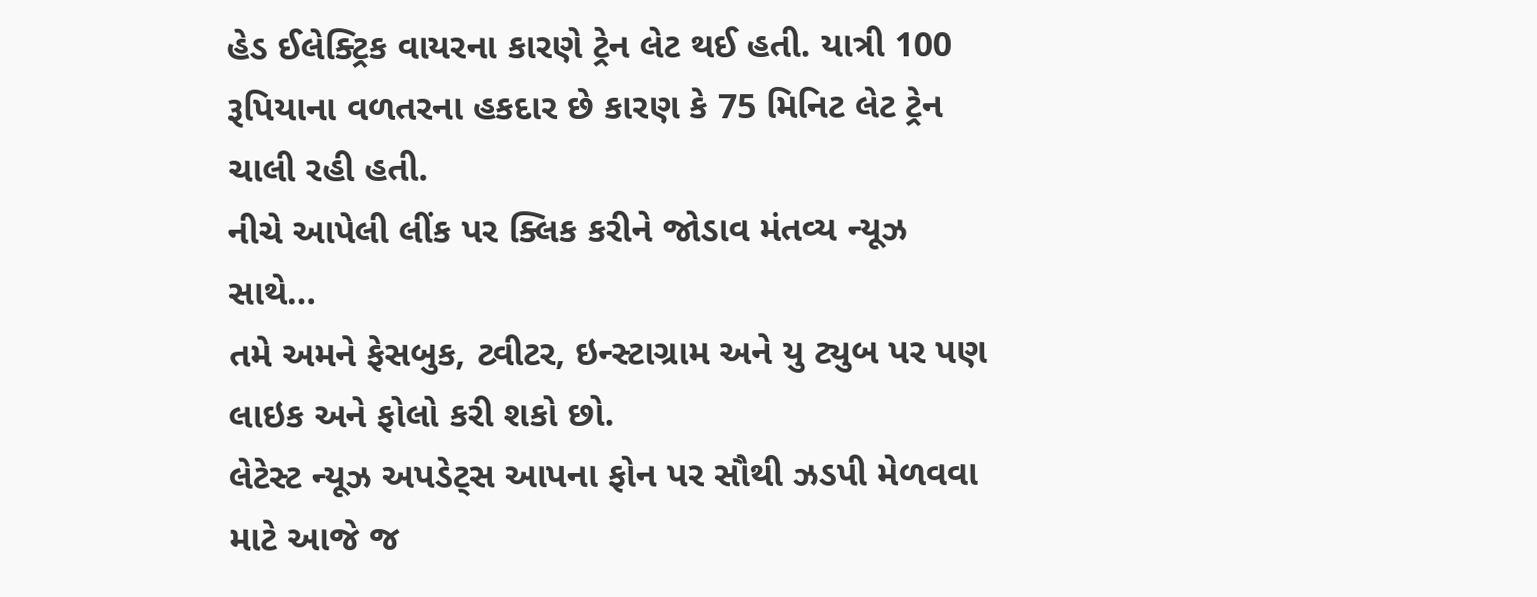હેડ ઈલેક્ટ્રિક વાયરના કારણે ટ્રેન લેટ થઈ હતી. યાત્રી 100 રૂપિયાના વળતરના હકદાર છે કારણ કે 75 મિનિટ લેટ ટ્રેન ચાલી રહી હતી.
નીચે આપેલી લીંક પર ક્લિક કરીને જોડાવ મંતવ્ય ન્યૂઝ સાથે…
તમે અમને ફેસબુક, ટ્વીટર, ઇન્સ્ટાગ્રામ અને યુ ટ્યુબ પર પણ લાઇક અને ફોલો કરી શકો છો.
લેટેસ્ટ ન્યૂઝ અપડેટ્સ આપના ફોન પર સૌથી ઝડપી મેળવવા માટે આજે જ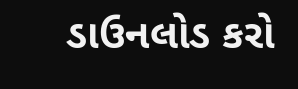ડાઉનલોડ કરો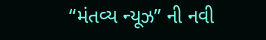“મંતવ્ય ન્યૂઝ” ની નવી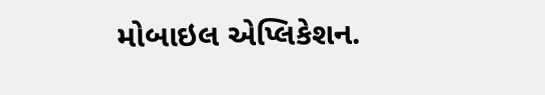મોબાઇલ એપ્લિકેશન.